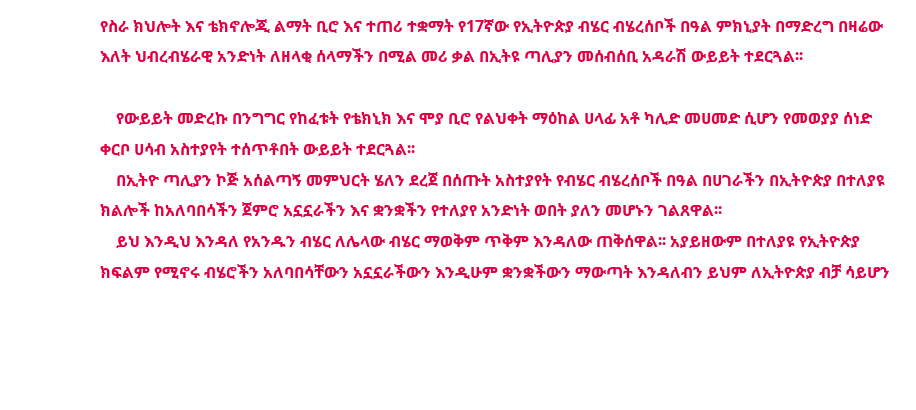የስራ ክህሎት እና ቴክኖሎጂ ልማት ቢሮ እና ተጠሪ ተቋማት የ17ኛው የኢትዮጵያ ብሄር ብሄረሰቦች በዓል ምክኒያት በማድረግ በዛሬው እለት ህብረብሄራዊ አንድነት ለዘላቂ ሰላማችን በሚል መሪ ቃል በኢትዩ ጣሊያን መሰብሰቢ አዳራሽ ውይይት ተደርጓል፡፡

    የውይይት መድረኩ በንግግር የከፈቱት የቴክኒክ እና ሞያ ቢሮ የልህቀት ማዕከል ሀላፊ አቶ ካሊድ መሀመድ ሲሆን የመወያያ ሰነድ ቀርቦ ሀሳብ አስተያየት ተሰጥቶበት ውይይት ተደርጓል፡፡
    በኢትዮ ጣሊያን ኮጅ አሰልጣኝ መምህርት ሄለን ደረጀ በሰጡት አስተያየት የብሄር ብሄረሰቦች በዓል በሀገራችን በኢትዮጵያ በተለያዩ ክልሎች ከአለባበሳችን ጀምሮ አኗኗራችን እና ቋንቋችን የተለያየ አንድነት ወበት ያለን መሆኑን ገልጸዋል፡፡
    ይህ እንዲህ እንዳለ የአንዱን ብሄር ለሌላው ብሄር ማወቅም ጥቅም እንዳለው ጠቅሰዋል፡፡ አያይዘውም በተለያዩ የኢትዮጵያ ክፍልም የሚኖሩ ብሄሮችን አለባበሳቸውን አኗኗራችውን እንዲሁም ቋንቋችውን ማውጣት እንዳለብን ይህም ለኢትዮጵያ ብቻ ሳይሆን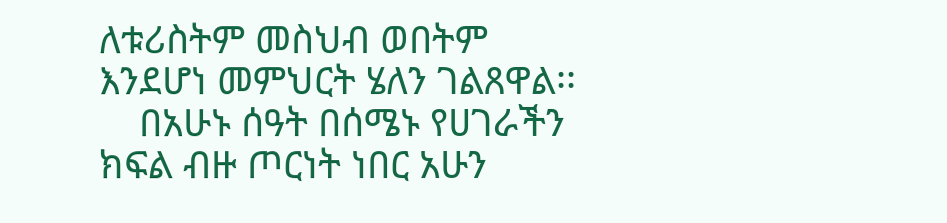ለቱሪስትም መስህብ ወበትም እንደሆነ መምህርት ሄለን ገልጸዋል፡፡
    በአሁኑ ሰዓት በሰሜኑ የሀገራችን ክፍል ብዙ ጦርነት ነበር አሁን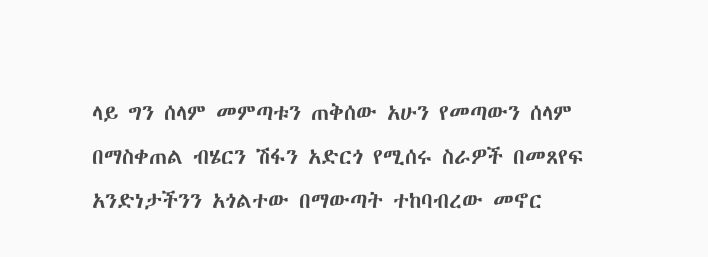ላይ ግን ሰላም መምጣቱን ጠቅሰው አሁን የመጣውን ሰላም በማስቀጠል ብሄርን ሽፋን አድርጎ የሚሰሩ ስራዎች በመጸየፍ አንድነታችንን አጎልተው በማውጣት ተከባብረው መኖር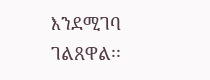እንደሚገባ ገልጸዋል፡፡